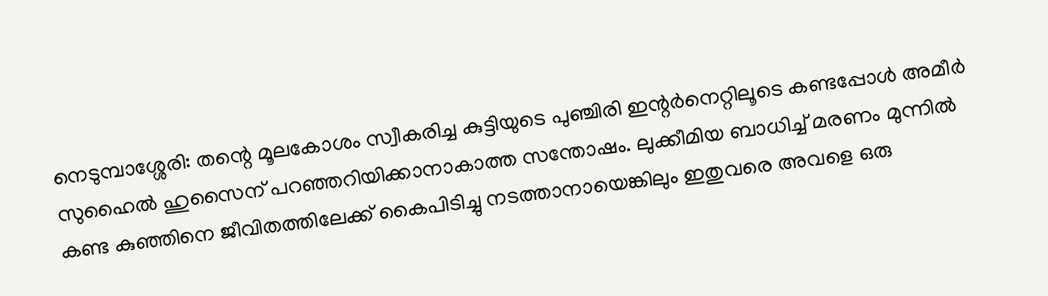നെടുമ്പാശ്ശേരി: തന്റെ മൂലകോശം സ്വീകരിച്ച കുട്ടിയുടെ പുഞ്ചിരി ഇന്റര്‍നെറ്റിലൂടെ കണ്ടപ്പോള്‍ അമീര്‍ സുഹൈല്‍ ഹുസൈന് പറഞ്ഞറിയിക്കാനാകാത്ത സന്തോഷം. ലുക്കീമിയ ബാധിച്ച് മരണം മുന്നില്‍ കണ്ട കുഞ്ഞിനെ ജീവിതത്തിലേക്ക് കൈപിടിച്ചു നടത്താനായെങ്കിലും ഇതുവരെ അവളെ ഒരു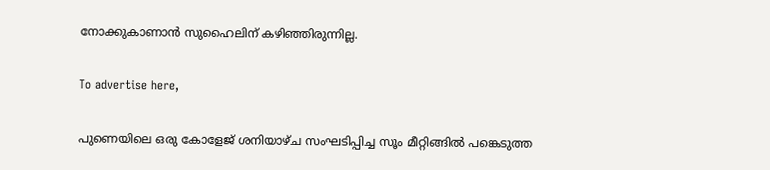നോക്കുകാണാന്‍ സുഹൈലിന് കഴിഞ്ഞിരുന്നില്ല.

To advertise here,

പുണെയിലെ ഒരു കോളേജ് ശനിയാഴ്ച സംഘടിപ്പിച്ച സൂം മീറ്റിങ്ങില്‍ പങ്കെടുത്ത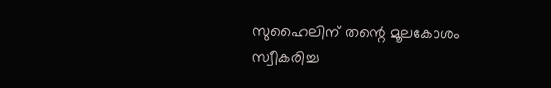സുഹൈലിന് തന്റെ മൂലകോശം സ്വീകരിച്ച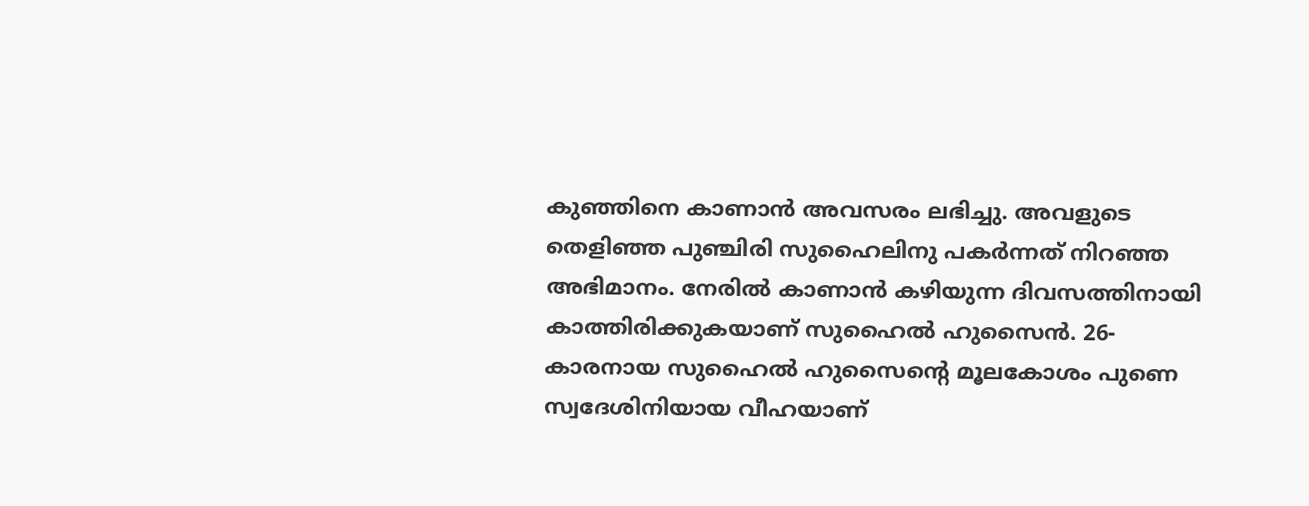കുഞ്ഞിനെ കാണാന്‍ അവസരം ലഭിച്ചു. അവളുടെ തെളിഞ്ഞ പുഞ്ചിരി സുഹൈലിനു പകര്‍ന്നത് നിറഞ്ഞ അഭിമാനം. നേരില്‍ കാണാന്‍ കഴിയുന്ന ദിവസത്തിനായി കാത്തിരിക്കുകയാണ് സുഹൈല്‍ ഹുസൈന്‍. 26- കാരനായ സുഹൈല്‍ ഹുസൈന്റെ മൂലകോശം പുണെ സ്വദേശിനിയായ വീഹയാണ്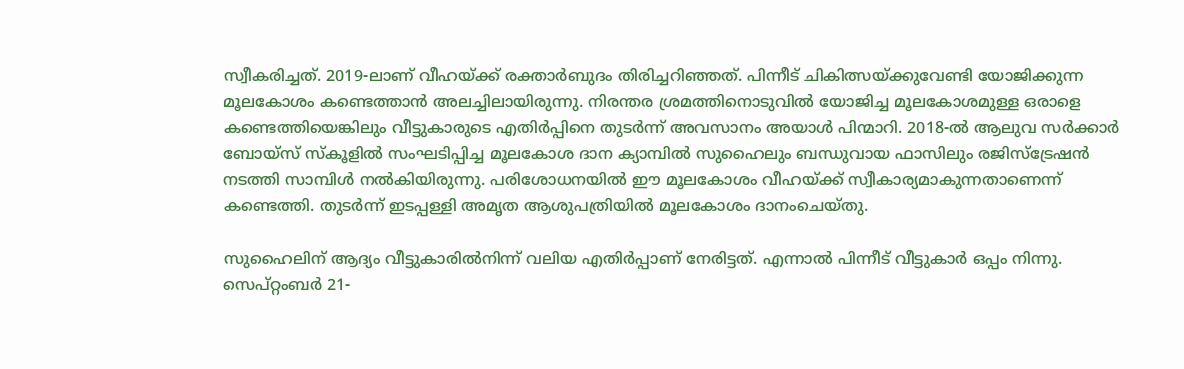സ്വീകരിച്ചത്. 2019-ലാണ് വീഹയ്ക്ക് രക്താര്‍ബുദം തിരിച്ചറിഞ്ഞത്. പിന്നീട് ചികിത്സയ്ക്കുവേണ്ടി യോജിക്കുന്ന മൂലകോശം കണ്ടെത്താന്‍ അലച്ചിലായിരുന്നു. നിരന്തര ശ്രമത്തിനൊടുവില്‍ യോജിച്ച മൂലകോശമുള്ള ഒരാളെ കണ്ടെത്തിയെങ്കിലും വീട്ടുകാരുടെ എതിര്‍പ്പിനെ തുടര്‍ന്ന് അവസാനം അയാള്‍ പിന്മാറി. 2018-ല്‍ ആലുവ സര്‍ക്കാര്‍ ബോയ്സ് സ്‌കൂളില്‍ സംഘടിപ്പിച്ച മൂലകോശ ദാന ക്യാമ്പില്‍ സുഹൈലും ബന്ധുവായ ഫാസിലും രജിസ്ട്രേഷന്‍ നടത്തി സാമ്പിള്‍ നല്‍കിയിരുന്നു. പരിശോധനയില്‍ ഈ മൂലകോശം വീഹയ്ക്ക് സ്വീകാര്യമാകുന്നതാണെന്ന് കണ്ടെത്തി. തുടര്‍ന്ന് ഇടപ്പള്ളി അമൃത ആശുപത്രിയില്‍ മൂലകോശം ദാനംചെയ്തു.

സുഹൈലിന് ആദ്യം വീട്ടുകാരില്‍നിന്ന് വലിയ എതിര്‍പ്പാണ് നേരിട്ടത്. എന്നാല്‍ പിന്നീട് വീട്ടുകാര്‍ ഒപ്പം നിന്നു. സെപ്റ്റംബര്‍ 21-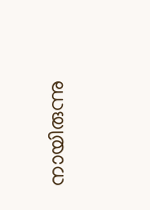നായിരുന്നു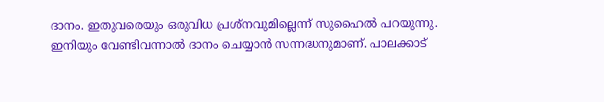ദാനം. ഇതുവരെയും ഒരുവിധ പ്രശ്‌നവുമില്ലെന്ന് സുഹൈല്‍ പറയുന്നു. ഇനിയും വേണ്ടിവന്നാല്‍ ദാനം ചെയ്യാന്‍ സന്നദ്ധനുമാണ്. പാലക്കാട്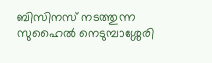ബിസിനസ് നടത്തുന്ന സുഹൈല്‍ നെടുമ്പാശ്ശേരി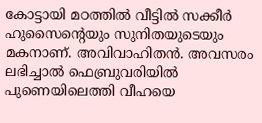കോട്ടായി മഠത്തില്‍ വീട്ടില്‍ സക്കീര്‍ ഹുസൈന്റെയും സുനിതയുടെയും മകനാണ്. അവിവാഹിതന്‍. അവസരം ലഭിച്ചാല്‍ ഫെബ്രുവരിയില്‍ പുണെയിലെത്തി വീഹയെ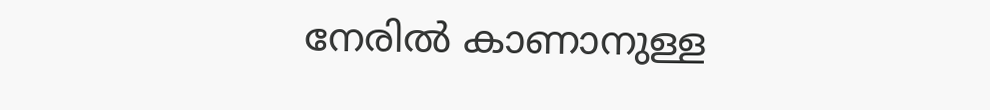നേരില്‍ കാണാനുള്ള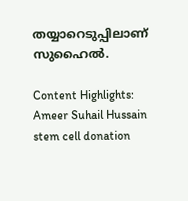തയ്യാറെടുപ്പിലാണ് സുഹൈല്‍.

Content Highlights: Ameer Suhail Hussain stem cell donation